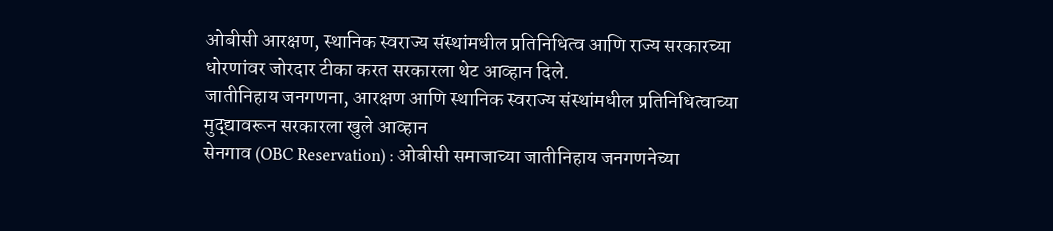ओबीसी आरक्षण, स्थानिक स्वराज्य संस्थांमधील प्रतिनिधित्व आणि राज्य सरकारच्या धोरणांवर जोरदार टीका करत सरकारला थेट आव्हान दिले.
जातीनिहाय जनगणना, आरक्षण आणि स्थानिक स्वराज्य संस्थांमधील प्रतिनिधित्वाच्या मुद्द्यावरून सरकारला खुले आव्हान
सेनगाव (OBC Reservation) : ओबीसी समाजाच्या जातीनिहाय जनगणनेच्या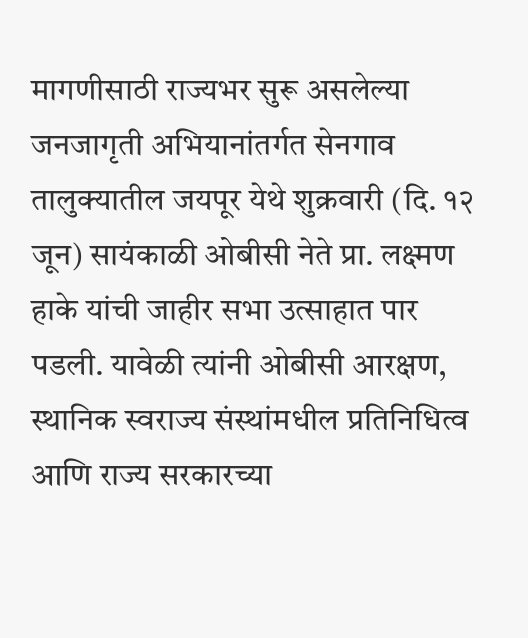मागणीसाठी राज्यभर सुरू असलेल्या जनजागृती अभियानांतर्गत सेनगाव तालुक्यातील जयपूर येथे शुक्रवारी (दि. १२ जून) सायंकाळी ओबीसी नेते प्रा. लक्ष्मण हाके यांची जाहीर सभा उत्साहात पार पडली. यावेळी त्यांनी ओबीसी आरक्षण, स्थानिक स्वराज्य संस्थांमधील प्रतिनिधित्व आणि राज्य सरकारच्या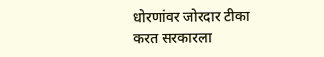धोरणांवर जोरदार टीका करत सरकारला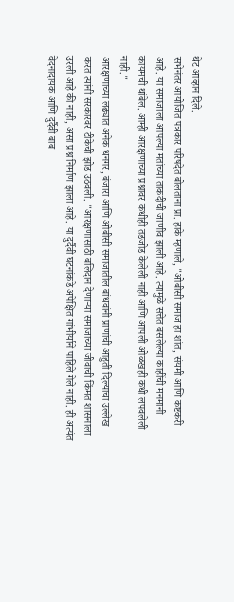थेट आव्हान दिले.
सभेनंतर आयोजित पत्रकार परिषदेत बोलताना प्रा. हाके म्हणाले, "ओबीसी समाज हा शांत, संयमी आणि कष्टकरी आहे. या समाजाला आपल्या मतांच्या ताकदीची जाणीव झाली आहे. त्यामुळे सत्तेत बसलेल्या काहींची मनमानी कायमची थांबेल. आम्ही आरक्षणाच्या प्रश्नावर कधीही तडजोड केलेली नाही आणि आपली ओळखही कधी लपवलेली नाही."
आरक्षणाच्या लढ्यात अनेक धनगर, बंजारा आणि ओबीसी समाजातील बांधवांनी प्राणांची आहुती दिल्याचा उल्लेख करत त्यांनी सरकारवर टीकेची झोड उठवली. "आरक्षणासाठी बलिदान देणाऱ्या समाजाच्या जीवाची किंमत शासनाला उरली आहे की नाही, असा प्रश्न निर्माण झाला आहे. या दुर्दैवी घटनांकडे अपेक्षित गांभीर्याने पाहिले गेले नाही. ही अत्यंत वेदनादायक आणि दुर्दैवी बाब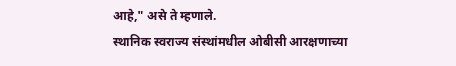आहे," असे ते म्हणाले.
स्थानिक स्वराज्य संस्थांमधील ओबीसी आरक्षणाच्या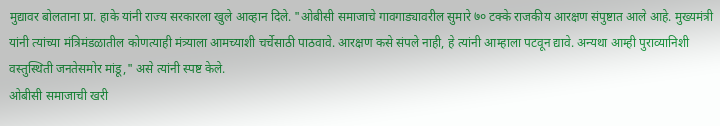मुद्यावर बोलताना प्रा. हाके यांनी राज्य सरकारला खुले आव्हान दिले. "ओबीसी समाजाचे गावगाड्यावरील सुमारे ७० टक्के राजकीय आरक्षण संपुष्टात आले आहे. मुख्यमंत्री यांनी त्यांच्या मंत्रिमंडळातील कोणत्याही मंत्र्याला आमच्याशी चर्चेसाठी पाठवावे. आरक्षण कसे संपले नाही, हे त्यांनी आम्हाला पटवून द्यावे. अन्यथा आम्ही पुराव्यानिशी वस्तुस्थिती जनतेसमोर मांडू," असे त्यांनी स्पष्ट केले.
ओबीसी समाजाची खरी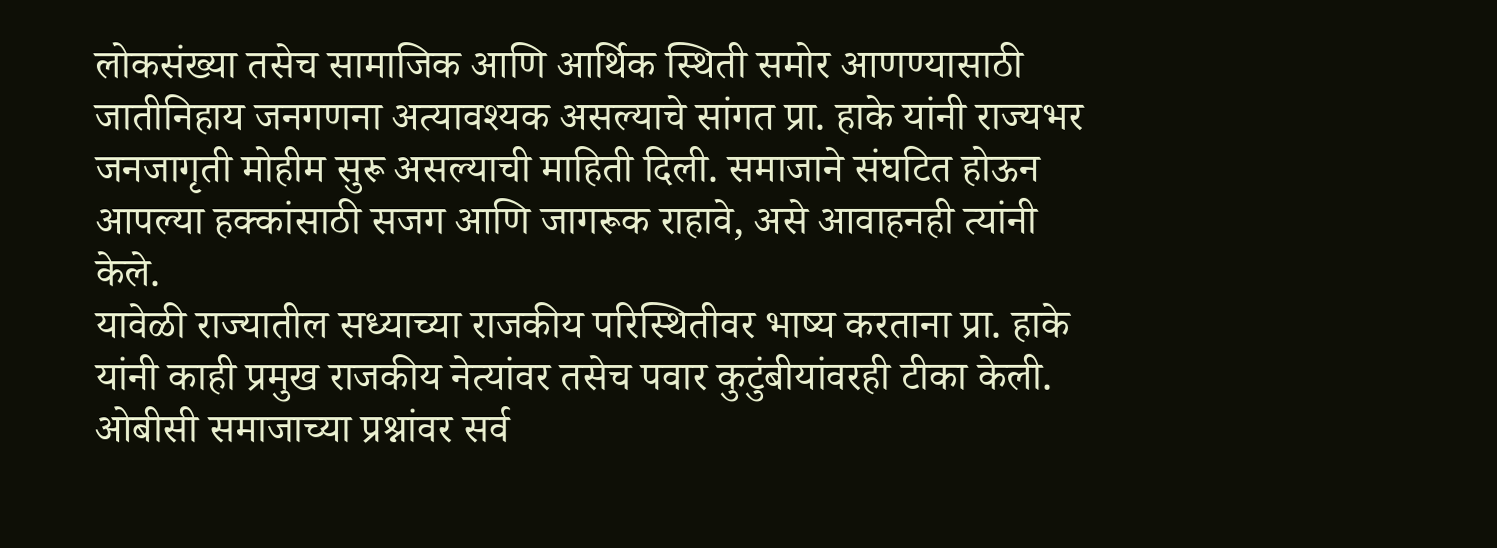लोकसंख्या तसेच सामाजिक आणि आर्थिक स्थिती समोर आणण्यासाठी जातीनिहाय जनगणना अत्यावश्यक असल्याचे सांगत प्रा. हाके यांनी राज्यभर जनजागृती मोहीम सुरू असल्याची माहिती दिली. समाजाने संघटित होऊन आपल्या हक्कांसाठी सजग आणि जागरूक राहावे, असे आवाहनही त्यांनी केले.
यावेळी राज्यातील सध्याच्या राजकीय परिस्थितीवर भाष्य करताना प्रा. हाके यांनी काही प्रमुख राजकीय नेत्यांवर तसेच पवार कुटुंबीयांवरही टीका केली. ओबीसी समाजाच्या प्रश्नांवर सर्व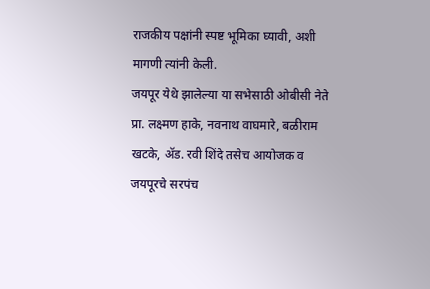राजकीय पक्षांनी स्पष्ट भूमिका घ्यावी, अशी मागणी त्यांनी केली.
जयपूर येथे झालेल्या या सभेसाठी ओबीसी नेते प्रा. लक्ष्मण हाके, नवनाथ वाघमारे, बळीराम खटके, ॲड. रवी शिंदे तसेच आयोजक व जयपूरचे सरपंच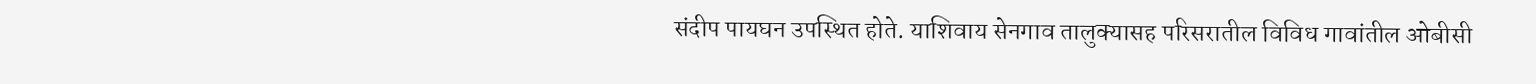संदीप पायघन उपस्थित होते. याशिवाय सेनगाव तालुक्यासह परिसरातील विविध गावांतील ओबीसी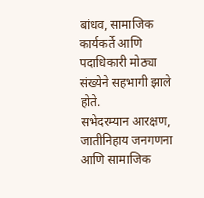बांधव, सामाजिक कार्यकर्ते आणि पदाधिकारी मोठ्या संख्येने सहभागी झाले होते.
सभेदरम्यान आरक्षण, जातीनिहाय जनगणना आणि सामाजिक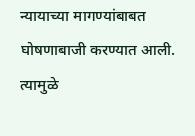न्यायाच्या मागण्यांबाबत घोषणाबाजी करण्यात आली. त्यामुळे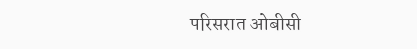परिसरात ओबीसी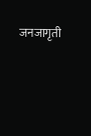जनजागृती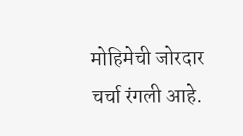मोहिमेची जोरदार चर्चा रंगली आहे.